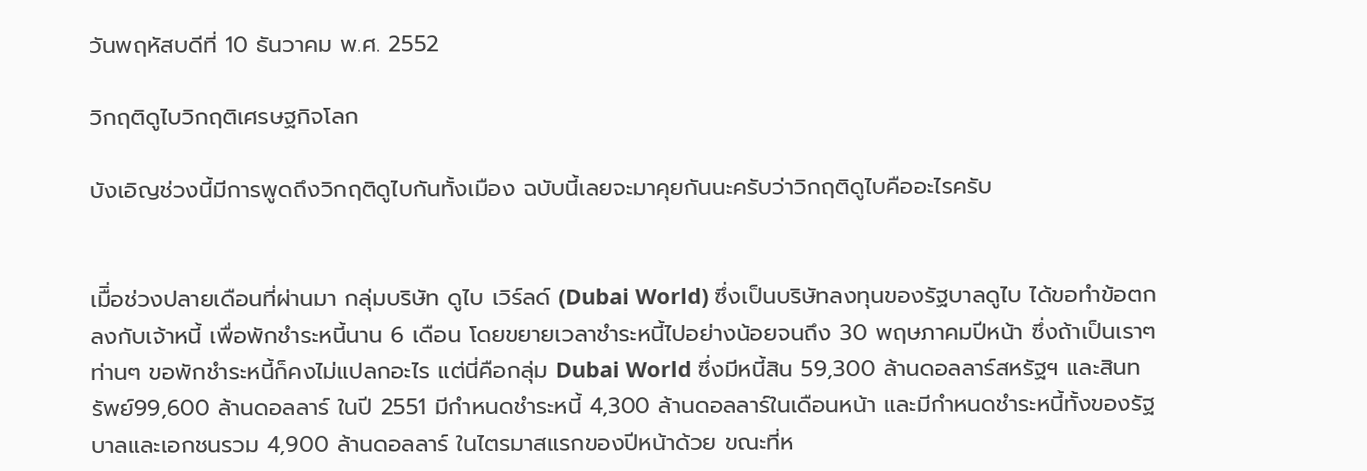วันพฤหัสบดีที่ 10 ธันวาคม พ.ศ. 2552

วิกฤติดูไบวิกฤติเศรษฐกิจโลก

บังเอิญช่วงนี้มีการพูดถึงวิกฤติดูไบกันทั้งเมือง ฉบับนี้เลยจะมาคุยกันนะครับว่าวิกฤติดูไบคืออะไรครับ


เมืิ่อช่วงปลายเดือนที่ผ่านมา กลุ่มบริษัท ดูไบ เวิร์ลด์ (Dubai World) ซึ่งเป็นบริษัทลงทุนของรัฐบาลดูไบ ได้ขอทำข้อตกลงกับเจ้าหนี้ เพื่อพักชำระหนี้นาน 6 เดือน โดยขยายเวลาชำระหนี้ไปอย่างน้อยจนถึง 30 พฤษภาคมปีหน้า ซึ่งถ้าเป็นเราๆ ท่านๆ ขอพักชำระหนี้ก็คงไม่แปลกอะไร แต่นี่คือกลุ่ม Dubai World ซึ่งมีหนี้สิน 59,300 ล้านดอลลาร์สหรัฐฯ และสินทรัพย์99,600 ล้านดอลลาร์ ในปี 2551 มีกำหนดชำระหนี้ 4,300 ล้านดอลลาร์ในเดือนหน้า และมีกำหนดชำระหนี้ทั้งของรัฐบาลและเอกชนรวม 4,900 ล้านดอลลาร์ ในไตรมาสแรกของปีหน้าด้วย ขณะที่ห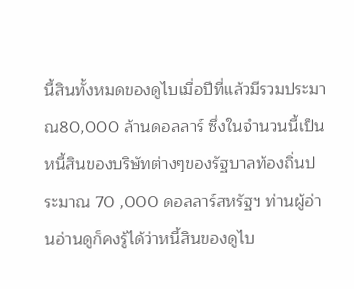นี้สินทั้งหมดของดูไบเมื่อปีที่แล้วมีรวมประมาณ80,000 ล้านดอลลาร์ ซึ่งในจำนวนนี้เป็นหนี้สินของบริษัทต่างๆของรัฐบาลท้องถิ่นประมาณ 70 ,000 ดอลลาร์สหรัฐฯ ท่านผู้อ่านอ่านดูก็คงรู้ได้ว่าหนี้สินของดูไบ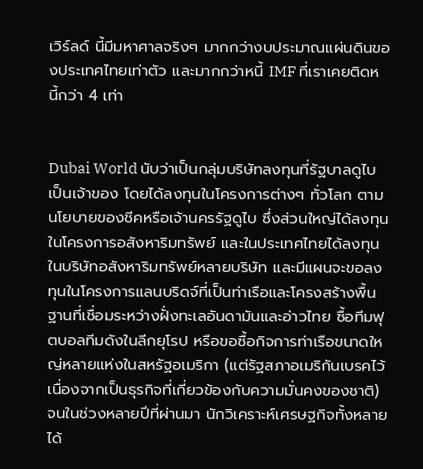เวิร์ลด์ นี้มีมหาศาลจริงๆ มากกว่างบประมาณแผ่นดินของประเทศไทยเท่าตัว และมากกว่าหนี้ IMF ที่เราเคยติดหนี้กว่า 4 เท่า


Dubai World นับว่าเป็นกลุ่มบริษัทลงทุนที่รัฐบาลดูไบเป็นเจ้าของ โดยได้ลงทุนในโครงการต่างๆ ทั่วโลก ตามนโยบายของชีคหรือเจ้านครรัฐดูไบ ซึ่งส่วนใหญ่ได้ลงทุนในโครงการอสังหาริมทรัพย์ และในประเทศไทยได้ลงทุนในบริษัทอสังหาริมทรัพย์หลายบริษัท และมีแผนจะขอลงทุนในโครงการแลนบริดจ์ที่เป็นท่าเรือและโครงสร้างพื้นฐานที่เชื่อมระหว่างฝั่งทะเลอันดามันและอ่าวไทย ซื้อทีมฟุตบอลทีมดังในลีกยุโรป หรือขอซื้อกิจการท่าเรือขนาดใหญ่หลายแห่งในสหรัฐอเมริกา (แต่รัฐสภาอเมริกันเบรคไว้ เนื่องจากเป็นธุรกิจที่เกี่ยวข้องกับความมั่นคงของชาติ) จนในช่วงหลายปีที่ผ่านมา นักวิเคราะห์เศรษฐกิจทั้งหลายได้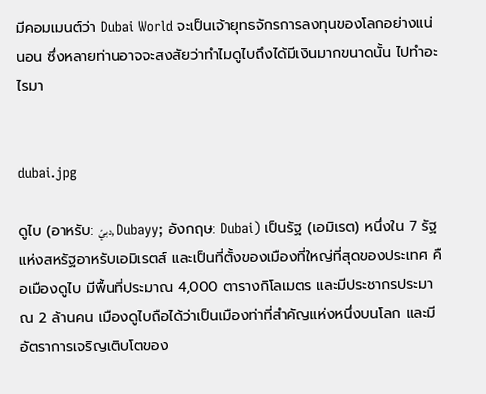มีคอมเมนต์ว่า Dubai World จะเป็นเจ้ายุทธจักรการลงทุนของโลกอย่างแน่นอน ซึ่งหลายท่านอาจจะสงสัยว่าทำไมดูไบถึงได้มีเงินมากขนาดนั้น ไปทำอะไรมา


dubai.jpg

ดูไบ (อาหรับ: دبيّ, Dubayy; อังกฤษ: Dubai) เป็นรัฐ (เอมิเรต) หนึ่งใน 7 รัฐแห่งสหรัฐอาหรับเอมิเรตส์ และเป็นที่ตั้งของเมืองที่ใหญ่ที่สุดของประเทศ คือเมืองดูไบ มีพื้นที่ประมาณ 4,000 ตารางกิโลเมตร และมีประชากรประมาณ 2 ล้านคน เมืองดูไบถือได้ว่าเป็นเมืองท่าที่สำคัญแห่งหนึ่งบนโลก และมีอัตราการเจริญเติบโตของ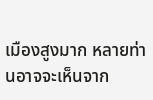เมืองสูงมาก หลายท่านอาจจะเห็นจาก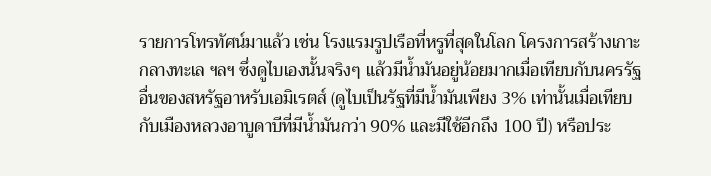รายการโทรทัศน์มาแล้ว เช่น โรงแรมรูปเรือที่หรูที่สุดในโลก โครงการสร้างเกาะกลางทะเล ฯลฯ ซึ่งดูไบเองนั้นจริงๆ แล้วมีน้ำมันอยู่น้อยมากเมื่อเทียบกับนครรัฐอื่นของสหรัฐอาหรับเอมิเรตส์ (ดูไบเป็นรัฐที่มีน้ำมันเพียง 3% เท่านั้นเมื่อเทียบ กับเมืองหลวงอาบูดาบีที่มีน้ำมันกว่า 90% และมีใช้อีกถึง 100 ปี) หรือประ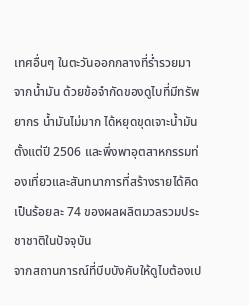เทศอื่นๆ ในตะวันออกกลางที่ร่ำรวยมาจากน้ำมัน ด้วยข้อจำกัดของดูไบที่มีทรัพยากร น้ำมันไม่มาก ได้หยุดขุดเจาะน้ำมันตั้งแต่ปี 2506 และพึ่งพาอุตสาหกรรมท่องเที่ยวและสันทนาการที่สร้างรายได้คิดเป็นร้อยละ 74 ของผลผลิตมวลรวมประชาชาติในปัจจุบัน
จากสถานการณ์ที่บีบบังคับให้ดูไบต้องเป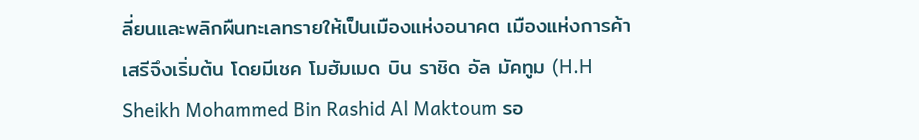ลี่ยนและพลิกผืนทะเลทรายให้เป็นเมืองแห่งอนาคต เมืองแห่งการค้าเสรีจึงเริ่มต้น โดยมีเชค โมฮัมเมด บิน ราชิด อัล มัคทูม (H.H Sheikh Mohammed Bin Rashid Al Maktoum รอ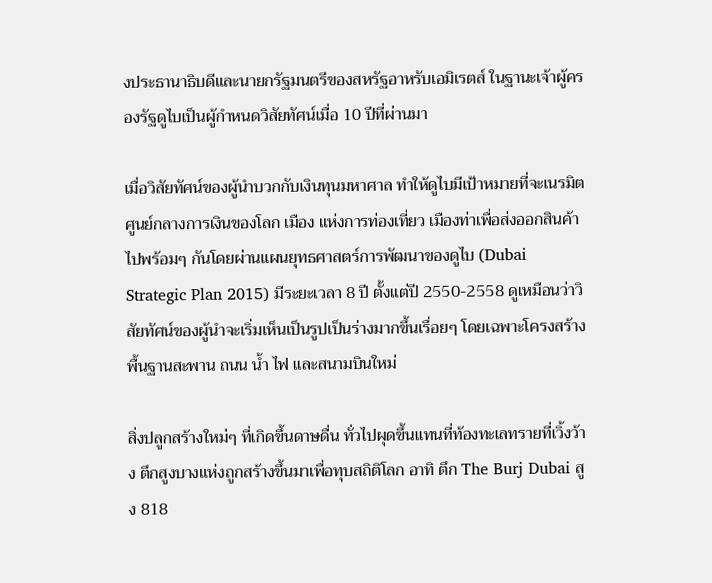งประธานาธิบดีและนายกรัฐมนตรีของสหรัฐอาหรับเอมิเรตส์ ในฐานะเจ้าผู้ครองรัฐดูไบเป็นผู้กำหนดวิสัยทัศน์เมื่อ 10 ปีที่ผ่านมา

เมื่อวิสัยทัศน์ของผู้นำบวกกับเงินทุนมหาศาล ทำให้ดูไบมีเป้าหมายที่จะเนรมิตศูนย์กลางการเงินของโลก เมือง แห่งการท่องเที่ยว เมืองท่าเพื่อส่งออกสินค้า ไปพร้อมๆ กันโดยผ่านแผนยุทธศาสตร์การพัฒนาของดูไบ (Dubai Strategic Plan 2015) มีระยะเวลา 8 ปี ตั้งแต่ปี 2550-2558 ดูเหมือนว่าวิสัยทัศน์ของผู้นำจะเริ่มเห็นเป็นรูปเป็นร่างมากขึ้นเรื่อยๆ โดยเฉพาะโครงสร้างพื้นฐานสะพาน ถนน น้ำ ไฟ และสนามบินใหม่

สิ่งปลูกสร้างใหม่ๆ ที่เกิดขึ้นดาษดื่น ทั่วไปผุดขึ้นแทนที่ท้องทะเลทรายที่เวิ้งว้าง ตึกสูงบางแห่งถูกสร้างขึ้นมาเพื่อทุบสถิติโลก อาทิ ตึก The Burj Dubai สูง 818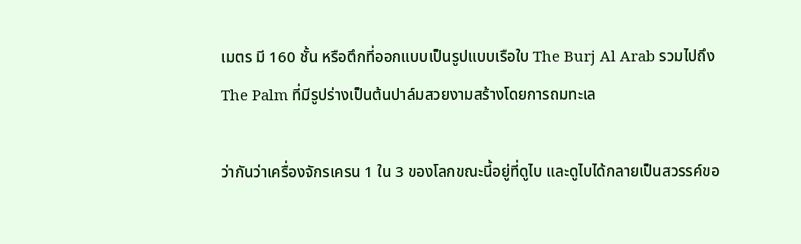เมตร มี 160 ชั้น หรือตึกที่ออกแบบเป็นรูปแบบเรือใบ The Burj Al Arab รวมไปถึงThe Palm ที่มีรูปร่างเป็นต้นปาล์มสวยงามสร้างโดยการถมทะเล

ว่ากันว่าเครื่องจักรเครน 1 ใน 3 ของโลกขณะนี้อยู่ที่ดูไบ และดูไบได้กลายเป็นสวรรค์ขอ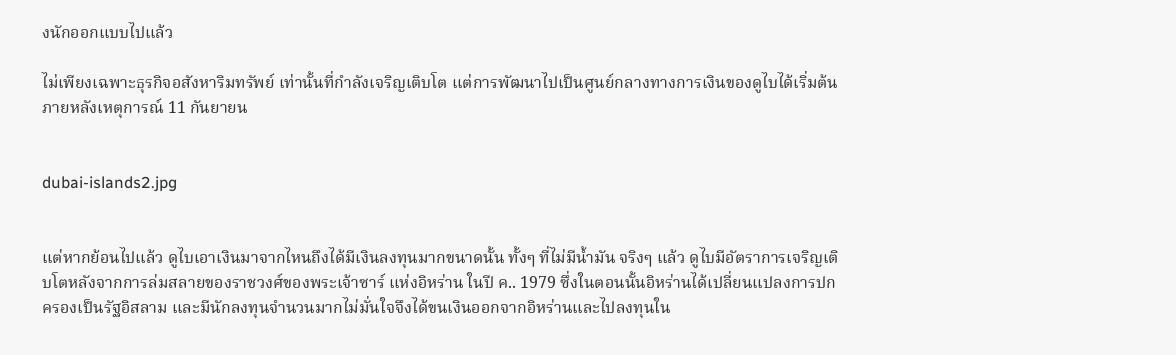งนักออกแบบไปแล้ว

ไม่เพียงเฉพาะธุรกิจอสังหาริมทรัพย์ เท่านั้นที่กำลังเจริญเติบโต แต่การพัฒนาไปเป็นศูนย์กลางทางการเงินของดูไบได้เริ่มต้นภายหลังเหตุการณ์ 11 กันยายน


dubai-islands2.jpg


แต่หากย้อนไปแล้ว ดูไบเอาเงินมาจากไหนถึงได้มีเงินลงทุนมากขนาดนั้น ทั้งๆ ที่ไม่มีน้ำมัน จริงๆ แล้ว ดูไบมีอัตราการเจริญเติบโตหลังจากการล่มสลายของราชวงศ์ของพระเจ้าซาร์ แห่งอิหร่าน ในปี ค.. 1979 ซึ่งในตอนนั้นอิหร่านได้เปลี่ยนแปลงการปกครองเป็นรัฐอิสลาม และมีนักลงทุนจำนวนมากไม่มั่นใจจึงได้ขนเงินออกจากอิหร่านและไปลงทุนใน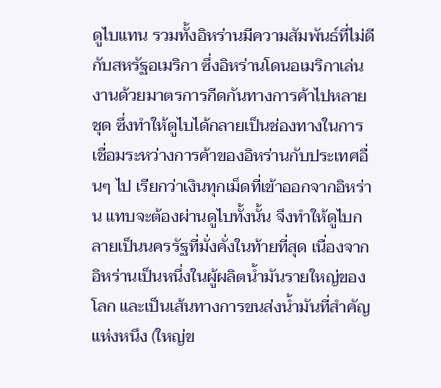ดูไบแทน รวมทั้งอิหร่านมีความสัมพันธ์ที่ไม่ดีกับสหรัฐอเมริกา ซึ่งอิหร่านโดนอเมริกาเล่นงานด้วยมาตรการกีดกันทางการค้าไปหลายชุด ซึ่งทำให้ดูไบได้กลายเป็นช่องทางในการเชื่อมระหว่างการค้าของอิหร่านกับประเทศอื่นๆ ไป เรียกว่าเงินทุกเม็ดที่เข้าออกจากอิหร่าน แทบจะต้องผ่านดูไบทั้งนั้น จึงทำให้ดูไบกลายเป็นนครรัฐที่มั่งคั่งในท้ายที่สุด เนื่องจากอิหร่านเป็นหนึ่งในผู้ผลิตน้ำมันรายใหญ่ของโลก และเป็นเส้นทางการขนส่งน้ำมันที่สำคัญแห่งหนึง (ใหญ่ข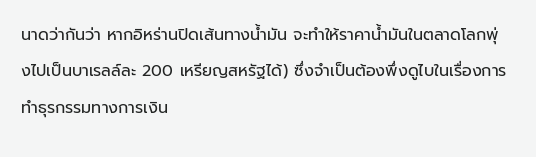นาดว่ากันว่า หากอิหร่านปิดเส้นทางน้ำมัน จะทำให้ราคาน้ำมันในตลาดโลกพุ่งไปเป็นบาเรลล์ละ 200 เหรียญสหรัฐได้) ซึ่งจำเป็นต้องพึ่งดูไบในเรื่องการทำธุรกรรมทางการเงิน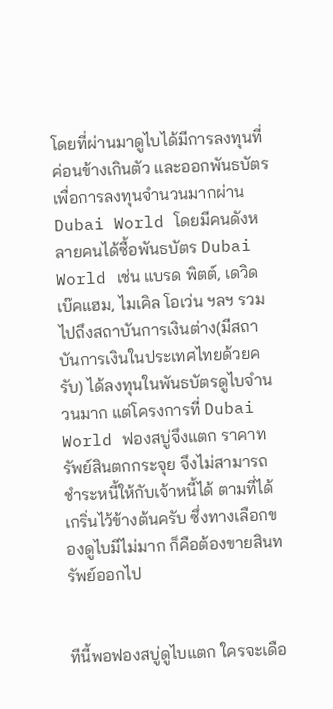โดยที่ผ่านมาดูไบได้มีการลงทุนที่ค่อนข้างเกินตัว และออกพันธบัตรเพื่อการลงทุนจำนวนมากผ่าน Dubai World โดยมีคนดังหลายคนได้ซื้อพันธบัตร Dubai World เช่น แบรด พิตต์, เดวิด เบ๊คแฮม, ไมเคิล โอเว่น ฯลฯ รวมไปถึงสถาบันการเงินต่าง(มีสถาบันการเงินในประเทศไทยด้วยครับ) ได้ลงทุนในพันธบัตรดูไบจำนวนมาก แต่โครงการที่ Dubai World ฟองสบู่จึงแตก ราคาทรัพย์สินตกกระจุย จึงไม่สามารถชำระหนี้ให้กับเจ้าหนี้ได้ ตามที่ได้เกริ่นไว้ข้างต้นครับ ซึ่งทางเลือกของดูไบมีไม่มาก ก็คือต้องขายสินทรัพย์ออกไป


ทีนี้พอฟองสบู่ดูไบแตก ใครจะเดือ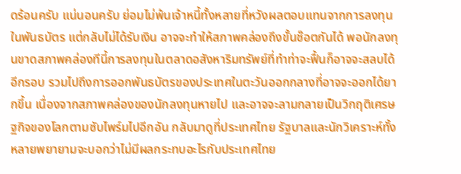ดร้อนครับ แน่นอนครับ ย่อมไม่พ้นเจ้าหนี้ทั้งหลายที่หวังผลตอบแทนจากการลงทุนในพันธบัตร แต่กลับไม่ได้รับเงิน อาจจะทำให้สภาพคล่องถึงขั้นช๊อตกันได้ พอนักลงทุนขาดสภาพคล่องทีนี้การลงทุนในตลาดอสังหาริมทรัพย์ที่ทำท่าจะฟื้นก็อาจจะสลบได้อีกรอบ รวมไปถึงการออกพันธบัตรของประเทศในตะวันออกกลางที่อาจจะออกได้ยากขึ้น เนื่องจากสภาพคล่องของนักลงทุนหายไป และอาจจะลามกลายเป็นวิกฤติเศรษฐกิจของโลกตามซับไพร์มไปอีกอัน กลับมาดูที่ประเทศไทย รัฐบาลและนักวิเคราะห์ทั้งหลายพยายามจะบอกว่าไม่มีผลกระทบอะไรกับประเทศไทย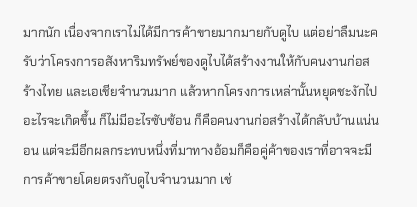มากนัก เนื่องจากเราไม่ได้มีการค้าขายมากมายกับดูไบ แต่อย่าลืมนะครับว่าโครงการอสังหาริมทรัพย์ของดูไบได้สร้างงานให้กับคนงานก่อสร้างไทย และเอเชียจำนวนมาก แล้วหากโครงการเหล่านั้นหยุดชะงักไป อะไรจะเกิดขึ้น ก็ไม่มีอะไรซับซ้อน ก็คือคนงานก่อสร้างได้กลับบ้านแน่นอน แต่จะมีอีกผลกระทบหนึ่งที่มาทางอ้อมก็คือคู่ค้าของเราที่อาจจะมีการค้าขายโดยตรงกับดูไบจำนวนมาก เช่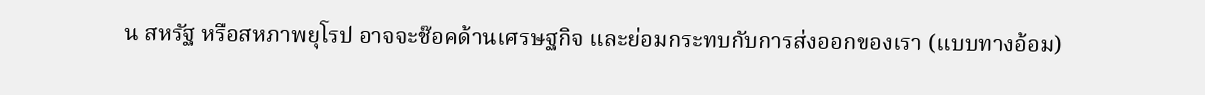น สหรัฐ หรือสหภาพยุโรป อาจจะช๊อคด้านเศรษฐกิจ และย่อมกระทบกับการส่งออกของเรา (แบบทางอ้อม)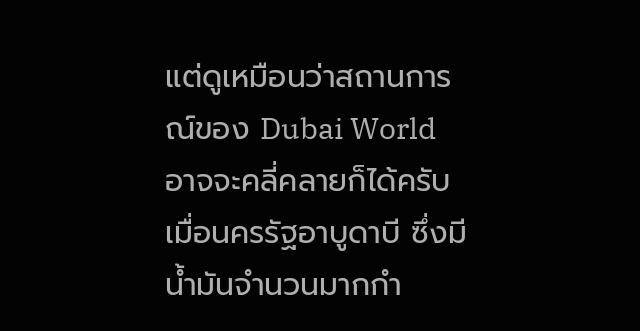แต่ดูเหมือนว่าสถานการณ์ของ Dubai World อาจจะคลี่คลายก็ได้ครับ เมื่อนครรัฐอาบูดาบี ซึ่งมีน้ำมันจำนวนมากกำ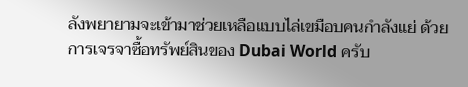ลังพยายามจะเข้ามาช่วยเหลือแบบไล่เขมือบคนกำลังแย่ ด้วยการเจรจาซื้อทรัพย์สินของ Dubai World ครับ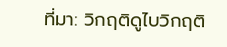ที่มา: วิกฤติดูไบวิกฤติ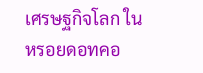เศรษฐกิจโลก ใน หรอยดอทคอ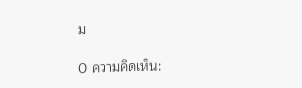ม

0 ความคิดเห็น: